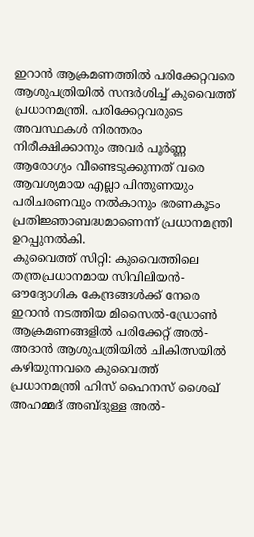ഇറാൻ ആക്രമണത്തിൽ പരിക്കേറ്റവരെ ആശുപത്രിയിൽ സന്ദർശിച്ച് കുവൈത്ത് പ്രധാനമന്ത്രി. പരിക്കേറ്റവരുടെ അവസ്ഥകൾ നിരന്തരം നിരീക്ഷിക്കാനും അവർ പൂർണ്ണ ആരോഗ്യം വീണ്ടെടുക്കുന്നത് വരെ ആവശ്യമായ എല്ലാ പിന്തുണയും പരിചരണവും നൽകാനും ഭരണകൂടം പ്രതിജ്ഞാബദ്ധമാണെന്ന് പ്രധാനമന്ത്രി ഉറപ്പുനൽകി.
കുവൈത്ത് സിറ്റി: കുവൈത്തിലെ തന്ത്രപ്രധാനമായ സിവിലിയൻ-ഔദ്യോഗിക കേന്ദ്രങ്ങൾക്ക് നേരെ ഇറാൻ നടത്തിയ മിസൈൽ-ഡ്രോൺ ആക്രമണങ്ങളിൽ പരിക്കേറ്റ് അൽ-അദാൻ ആശുപത്രിയിൽ ചികിത്സയിൽ കഴിയുന്നവരെ കുവൈത്ത് പ്രധാനമന്ത്രി ഹിസ് ഹൈനസ് ശൈഖ് അഹമ്മദ് അബ്ദുള്ള അൽ-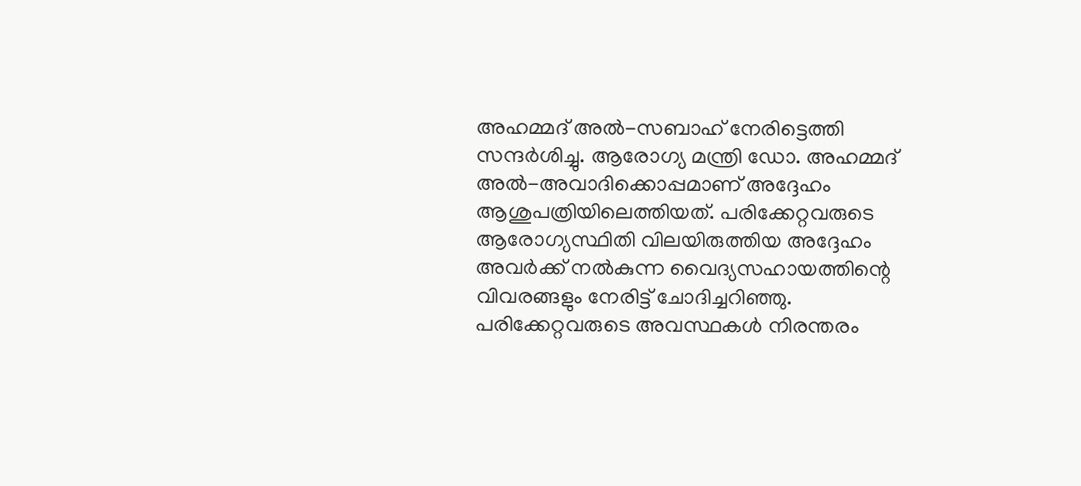അഹമ്മദ് അൽ-സബാഹ് നേരിട്ടെത്തി സന്ദർശിച്ചു. ആരോഗ്യ മന്ത്രി ഡോ. അഹമ്മദ് അൽ-അവാദിക്കൊപ്പമാണ് അദ്ദേഹം ആശുപത്രിയിലെത്തിയത്. പരിക്കേറ്റവരുടെ ആരോഗ്യസ്ഥിതി വിലയിരുത്തിയ അദ്ദേഹം അവർക്ക് നൽകുന്ന വൈദ്യസഹായത്തിന്റെ വിവരങ്ങളും നേരിട്ട് ചോദിച്ചറിഞ്ഞു.
പരിക്കേറ്റവരുടെ അവസ്ഥകൾ നിരന്തരം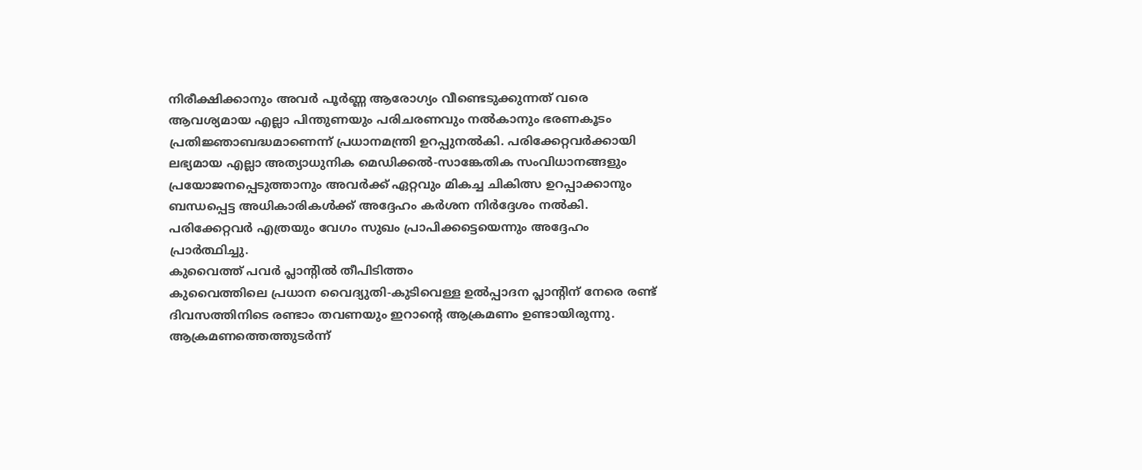നിരീക്ഷിക്കാനും അവർ പൂർണ്ണ ആരോഗ്യം വീണ്ടെടുക്കുന്നത് വരെ ആവശ്യമായ എല്ലാ പിന്തുണയും പരിചരണവും നൽകാനും ഭരണകൂടം പ്രതിജ്ഞാബദ്ധമാണെന്ന് പ്രധാനമന്ത്രി ഉറപ്പുനൽകി. പരിക്കേറ്റവർക്കായി ലഭ്യമായ എല്ലാ അത്യാധുനിക മെഡിക്കൽ-സാങ്കേതിക സംവിധാനങ്ങളും പ്രയോജനപ്പെടുത്താനും അവർക്ക് ഏറ്റവും മികച്ച ചികിത്സ ഉറപ്പാക്കാനും ബന്ധപ്പെട്ട അധികാരികൾക്ക് അദ്ദേഹം കർശന നിർദ്ദേശം നൽകി. പരിക്കേറ്റവർ എത്രയും വേഗം സുഖം പ്രാപിക്കട്ടെയെന്നും അദ്ദേഹം പ്രാർത്ഥിച്ചു.
കുവൈത്ത് പവർ പ്ലാന്റിൽ തീപിടിത്തം
കുവൈത്തിലെ പ്രധാന വൈദ്യുതി-കുടിവെള്ള ഉൽപ്പാദന പ്ലാന്റിന് നേരെ രണ്ട് ദിവസത്തിനിടെ രണ്ടാം തവണയും ഇറാന്റെ ആക്രമണം ഉണ്ടായിരുന്നു. ആക്രമണത്തെത്തുടർന്ന്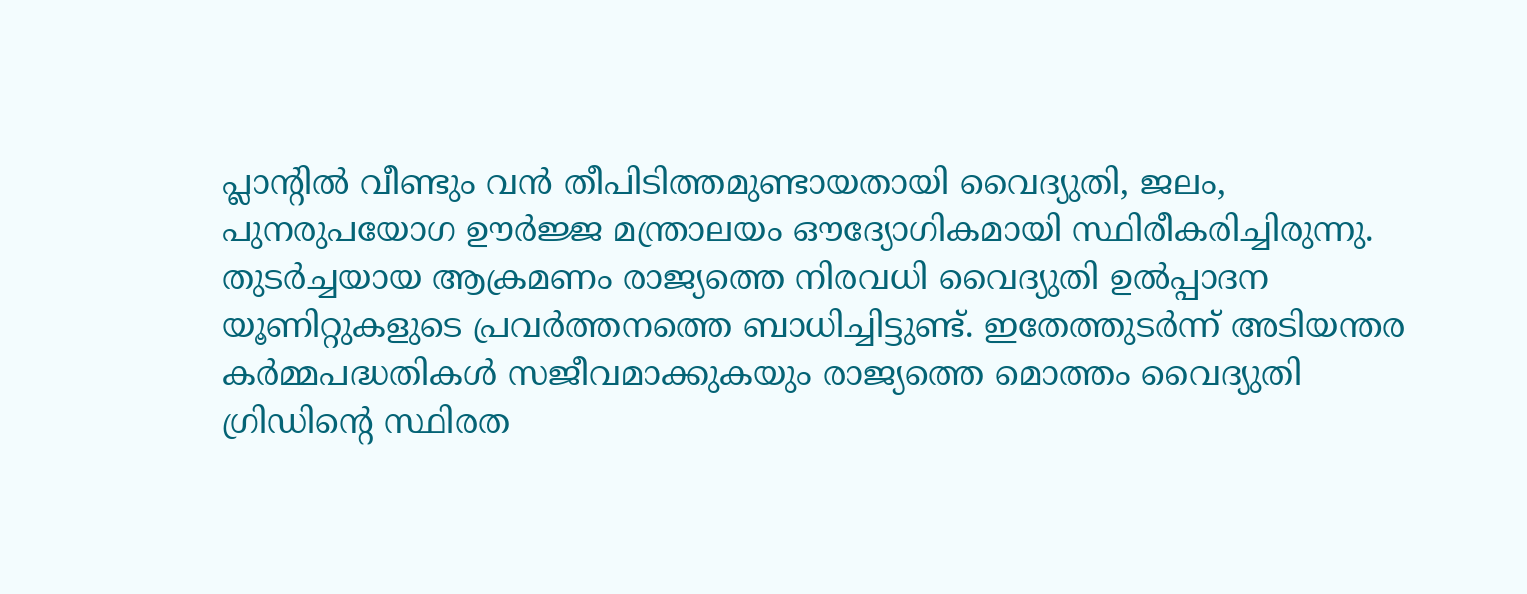പ്ലാന്റിൽ വീണ്ടും വൻ തീപിടിത്തമുണ്ടായതായി വൈദ്യുതി, ജലം, പുനരുപയോഗ ഊർജ്ജ മന്ത്രാലയം ഔദ്യോഗികമായി സ്ഥിരീകരിച്ചിരുന്നു. തുടർച്ചയായ ആക്രമണം രാജ്യത്തെ നിരവധി വൈദ്യുതി ഉൽപ്പാദന യൂണിറ്റുകളുടെ പ്രവർത്തനത്തെ ബാധിച്ചിട്ടുണ്ട്. ഇതേത്തുടർന്ന് അടിയന്തര കർമ്മപദ്ധതികൾ സജീവമാക്കുകയും രാജ്യത്തെ മൊത്തം വൈദ്യുതി ഗ്രിഡിന്റെ സ്ഥിരത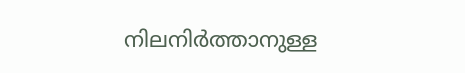നിലനിർത്താനുള്ള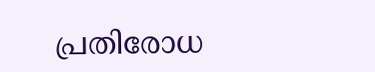പ്രതിരോധ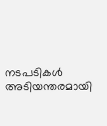നടപടികൾ അടിയന്തരമായി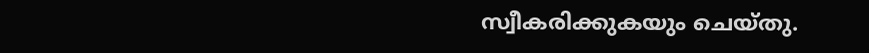സ്വീകരിക്കുകയും ചെയ്തു.